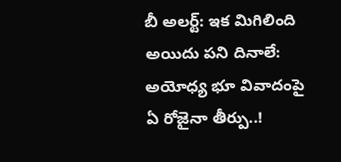బీ అలర్ట్: ఇక మిగిలింది అయిదు పని దినాలే: అయోధ్య భూ వివాదంపై ఏ రోజైనా తీర్పు..!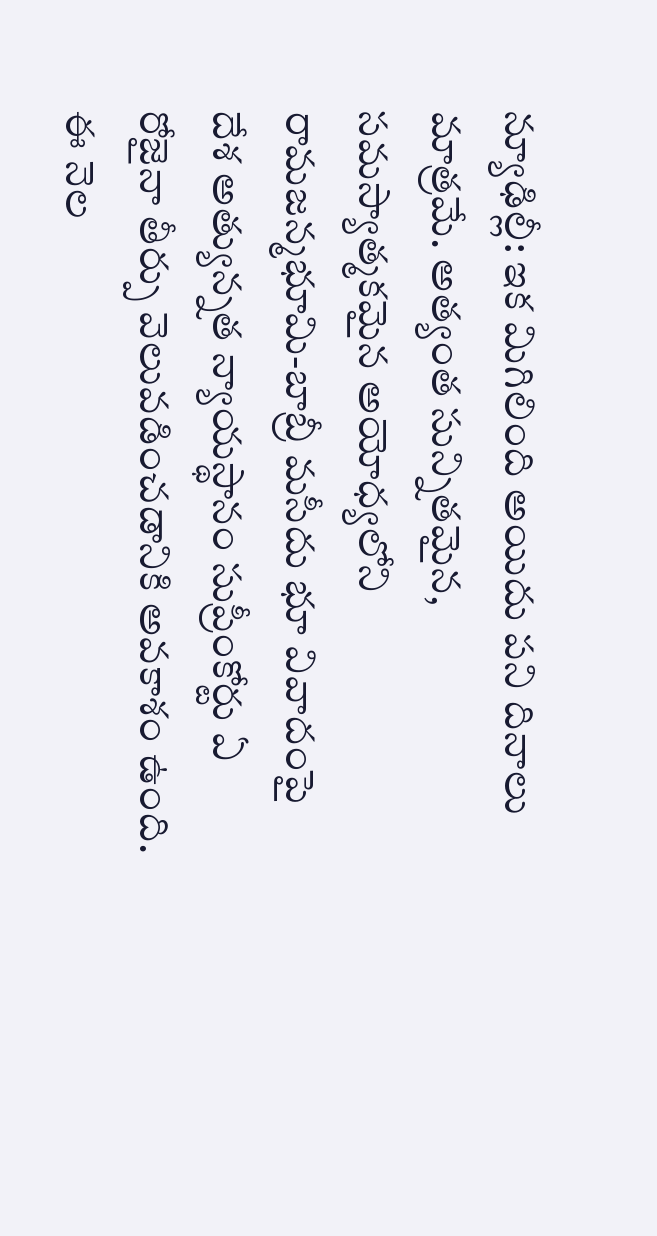న్యూఢిల్లీ: ఇక మిగిలింది అయిదు పని దినాలు మాత్రమే. అత్యంత సున్నితమైన, సమస్యాత్మకమైన అయోధ్యలోని రామజన్మభూమి-బాబ్రీ మసీదు భూ వివాదంపై దేశ అత్యున్నత న్యాయస్థానం సుప్రీంకోర్టు ఏ రోజైనా తీర్పు వెలువడించడానికి అవకాశం ఉంది. ఈ నెల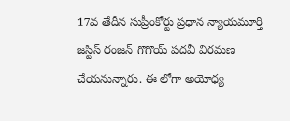17వ తేదీన సుప్రీంకోర్టు ప్రధాన న్యాయమూర్తి జస్టిస్ రంజన్ గొగొయ్ పదవీ విరమణ చేయనున్నారు. ఈ లోగా అయోధ్య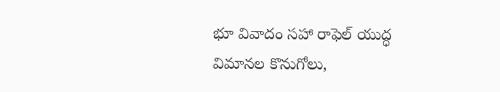భూ వివాదం సహా రాఫెల్ యుద్ధ విమానల కొనుగోలు,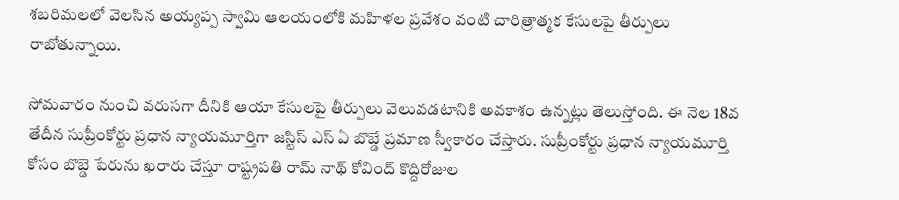శబరిమలలో వెలసిన అయ్యప్ప స్వామి ఆలయంలోకి మహిళల ప్రవేశం వంటి చారిత్రాత్మక కేసులపై తీర్పులు రాబోతున్నాయి.

సోమవారం నుంచి వరుసగా దీనికి ఆయా కేసులపై తీర్పులు వెలువడటానికి అవకాశం ఉన్నట్లు తెలుస్తోంది. ఈ నెల 18వ తేదీన సుప్రీంకోర్టు ప్రధాన న్యాయమూర్తిగా జస్టిస్ ఎస్ ఏ బొబ్డే ప్రమాణ స్వీకారం చేస్తారు. సుప్రీంకోర్టు ప్రధాన న్యాయమూర్తి కోసం బొబ్డె పేరును ఖరారు చేస్తూ రాష్ట్రపతి రామ్ నాథ్ కోవింద్ కొద్దిరోజుల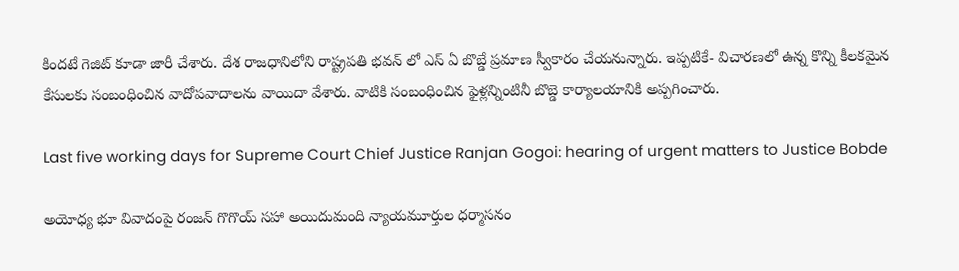కిందటే గెజిట్ కూడా జారీ చేశారు. దేశ రాజధానిలోని రాష్ట్రపతి భవన్ లో ఎస్ ఏ బొబ్డే ప్రమాణ స్వీకారం చేయనున్నారు. ఇప్పటికే- విచారణలో ఉన్న కొన్ని కీలకమైన కేసులకు సంబంధించిన వాదోపవాదాలను వాయిదా వేశారు. వాటికి సంబంధించిన ఫైళ్లన్నింటినీ బొబ్డె కార్యాలయానికి అప్పగించారు.

Last five working days for Supreme Court Chief Justice Ranjan Gogoi: hearing of urgent matters to Justice Bobde

అయోధ్య భూ వివాదంపై రంజన్ గొగొయ్ సహా అయిదుమంది న్యాయమూర్తుల ధర్మాసనం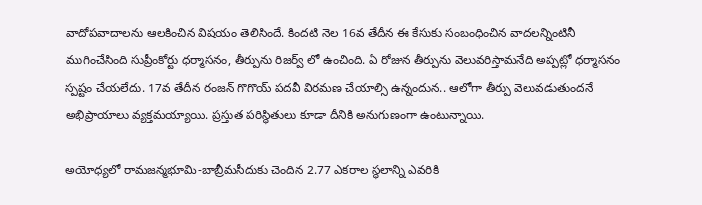వాదోపవాదాలను ఆలకించిన విషయం తెలిసిందే. కిందటి నెల 16వ తేదీన ఈ కేసుకు సంబంధించిన వాదలన్నింటినీ ముగించేసింది సుప్రీంకోర్టు ధర్మాసనం, తీర్పును రిజర్వ్ లో ఉంచింది. ఏ రోజున తీర్పును వెలువరిస్తామనేది అప్పట్లో ధర్మాసనం స్పష్టం చేయలేదు. 17వ తేదీన రంజన్ గొగొయ్ పదవీ విరమణ చేయాల్సి ఉన్నందున.. ఆలోగా తీర్పు వెలువడుతుందనే అభిప్రాయాలు వ్యక్తమయ్యాయి. ప్రస్తుత పరిస్థితులు కూడా దీనికి అనుగుణంగా ఉంటున్నాయి.

అయోధ్యలో రామజన్మభూమి-బాబ్రీమసీదుకు చెందిన 2.77 ఎకరాల స్థలాన్ని ఎవరికి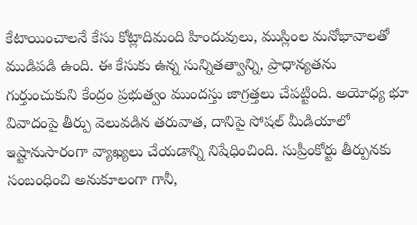కేటాయించాలనే కేసు కోట్లాదిమంది హిందువులు, ముస్లింల మనోభావాలతో ముడిపడి ఉంది. ఈ కేసుకు ఉన్న సున్నితత్వాన్ని, ప్రాధాన్యతను గుర్తుంచుకుని కేంద్రం ప్రభుత్వం ముందస్తు జాగ్రత్తలు చేపట్టింది. అయోధ్య భూ వివాదంపై తీర్పు వెలువడిన తరువాత, దానిపై సోషల్ మీడియాలో ఇష్టానుసారంగా వ్యాఖ్యలు చేయడాన్ని నిషేధించింది. సుప్రీంకోర్టు తీర్పునకు సంబంధించి అనుకూలంగా గానీ,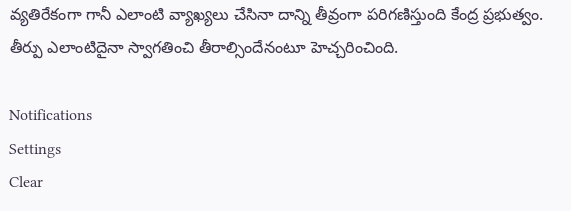వ్యతిరేకంగా గానీ ఎలాంటి వ్యాఖ్యలు చేసినా దాన్ని తీవ్రంగా పరిగణిస్తుంది కేంద్ర ప్రభుత్వం. తీర్పు ఎలాంటిదైనా స్వాగతించి తీరాల్సిందేనంటూ హెచ్చరించింది.

Notifications
Settings
Clear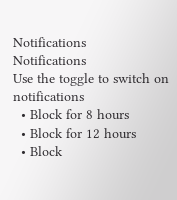Notifications
Notifications
Use the toggle to switch on notifications
  • Block for 8 hours
  • Block for 12 hours
  • Block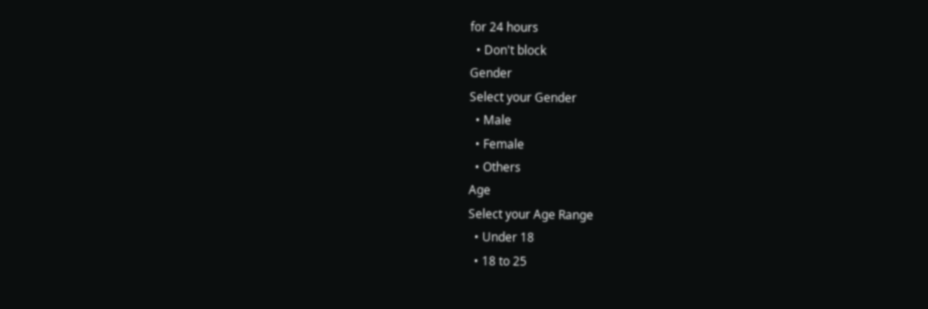for 24 hours
  • Don't block
Gender
Select your Gender
  • Male
  • Female
  • Others
Age
Select your Age Range
  • Under 18
  • 18 to 25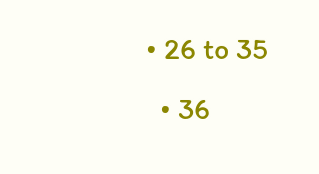• 26 to 35
  • 36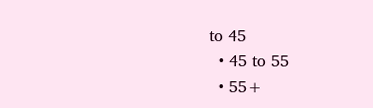to 45
  • 45 to 55
  • 55+